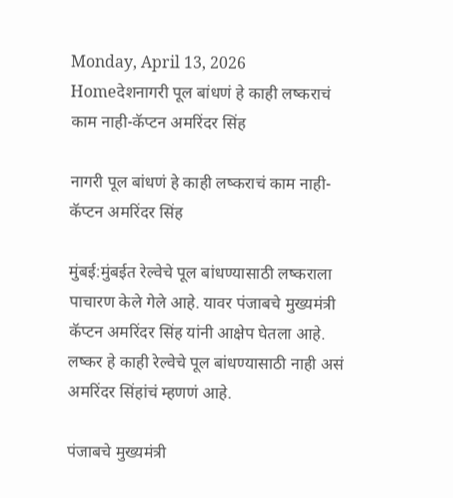Monday, April 13, 2026
Homeदेशनागरी पूल बांधणं हे काही लष्कराचं काम नाही-कॅप्टन अमरिंदर सिंह

नागरी पूल बांधणं हे काही लष्कराचं काम नाही-कॅप्टन अमरिंदर सिंह

मुंबई:मुंबईत रेल्वेचे पूल बांधण्यासाठी लष्कराला पाचारण केले गेले आहे. यावर पंजाबचे मुख्यमंत्री कॅप्टन अमरिंदर सिंह यांनी आक्षेप घेतला आहे. लष्कर हे काही रेल्वेचे पूल बांधण्यासाठी नाही असं अमरिंदर सिंहांचं म्हणणं आहे.

पंजाबचे मुख्यमंत्री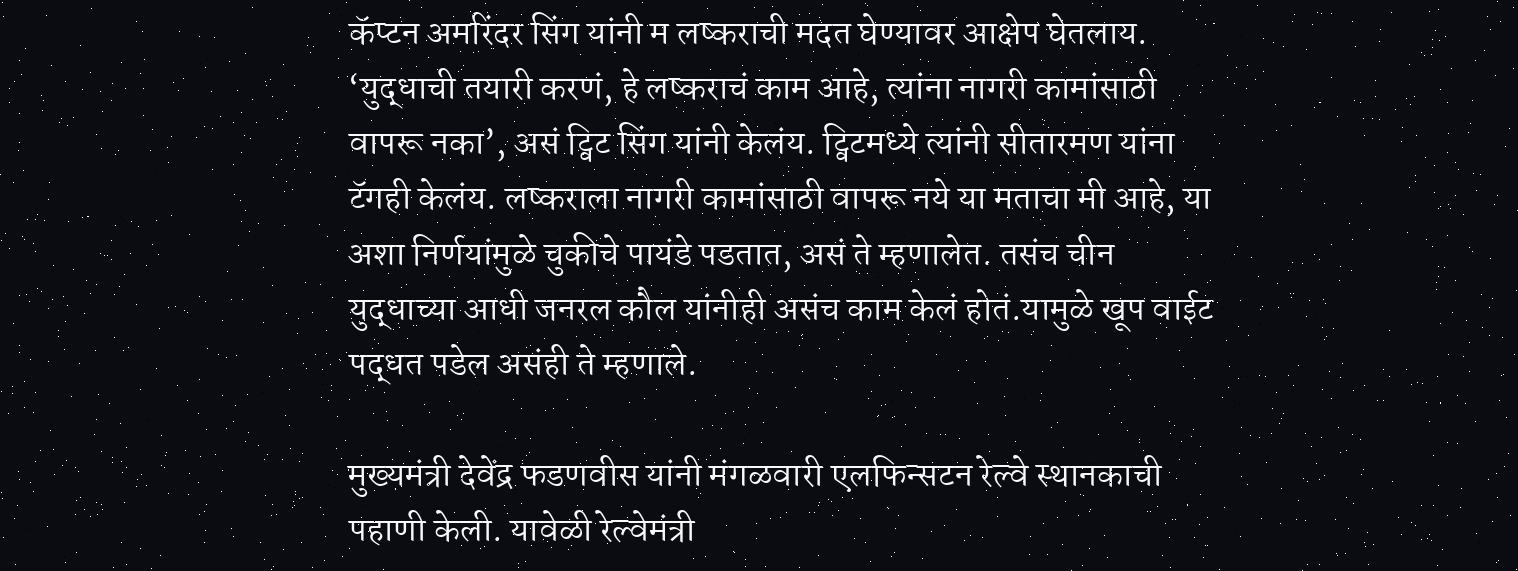कॅप्टन अमरिंदर सिंग यांनी म लष्कराची मदत घेण्यावर आक्षेप घेतलाय. ‘युद्धाची तयारी करणं, हे लष्कराचं काम आहे, त्यांना नागरी कामांसाठी वापरू नका’, असं ट्विट सिंग यांनी केलंय. ट्विटमध्ये त्यांनी सीतारमण यांना टॅगही केलंय. लष्कराला नागरी कामांसाठी वापरू नये या मताचा मी आहे, या अशा निर्णयांमुळे चुकीचे पायंडे पडतात, असं ते म्हणालेत. तसंच चीन युद्धाच्या आधी जनरल कौल यांनीही असंच काम केलं होतं.यामुळे खूप वाईट पद्धत पडेल असंही ते म्हणाले.

मुख्यमंत्री देवेंद्र फडणवीस यांनी मंगळवारी एलफिन्सटन रेल्वे स्थानकाची पहाणी केली. यावेळी रेल्वेमंत्री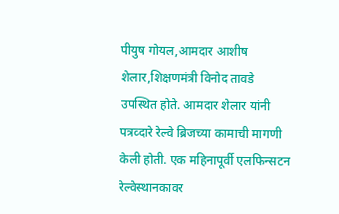पीयुष गोयल,आमदार आशीष शेलार,शिक्षणमंत्री विनोद तावडे उपस्थित होते. आमदार शेलार यांनी पत्रव्दारे रेल्वे ब्रिजच्या कामाची मागणी केली होती. एक महिनापूर्वी एलफिन्सटन रेल्वेस्थानकावर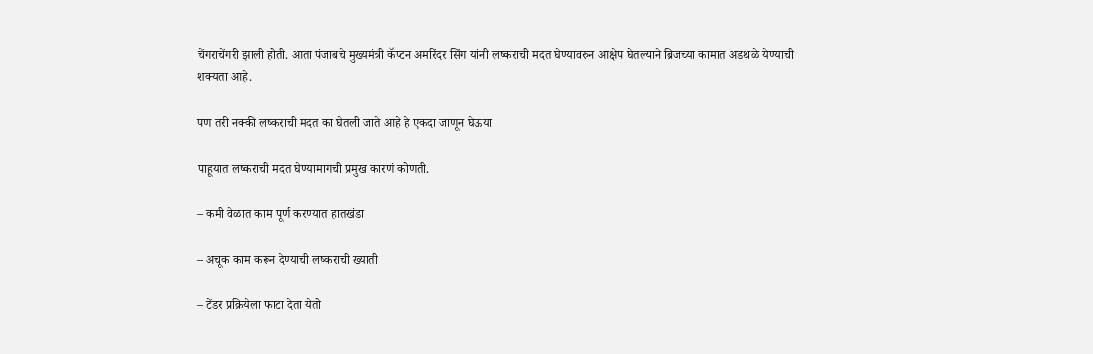चेंगराचेंगरी झाली होती. आता पंजाबचे मुख्यमंत्री कॅप्टन अमरिंदर सिंग यांनी लष्कराची मदत घेण्यावरुन आक्षेप घेतल्याने ब्रिजच्या कामात अडथळे येण्याची शक्यता आहे.

पण तरी नक्की लष्कराची मदत का घेतली जाते आहे हे एकदा जाणून घेऊया

पाहूयात लष्कराची मदत घेण्यामागची प्रमुख कारणं कोणती.

– कमी वेळात काम पूर्ण करण्यात हातखंडा

– अचूक काम करून देण्याची लष्कराची ख्याती

– टेंडर प्रक्रियेला फाटा देता येतो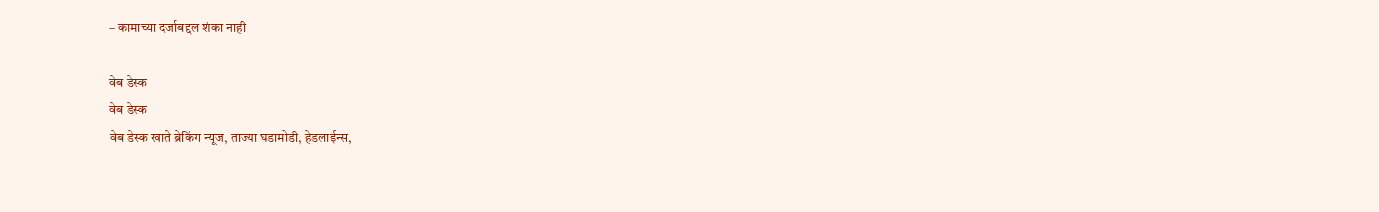– कामाच्या दर्जाबद्दल शंका नाही

वेब डेस्क
वेब डेस्क
वेब डेस्क खाते ब्रेकिंग न्यूज, ताज्या घडामोडी, हेडलाईन्स,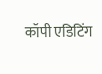कॉपी एडिटिंग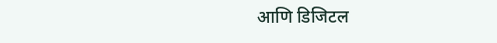आणि डिजिटल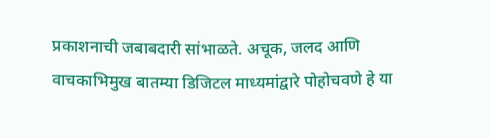प्रकाशनाची जबाबदारी सांभाळते. अचूक, जलद आणि वाचकाभिमुख बातम्या डिजिटल माध्यमांद्वारे पोहोचवणे हे या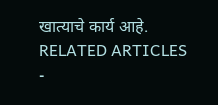खात्याचे कार्य आहे.
RELATED ARTICLES
-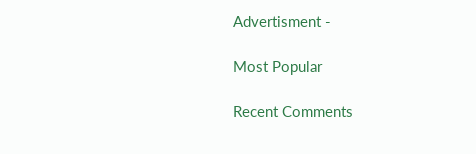Advertisment -

Most Popular

Recent Comments